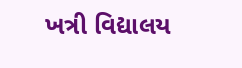ખત્રી વિદ્યાલય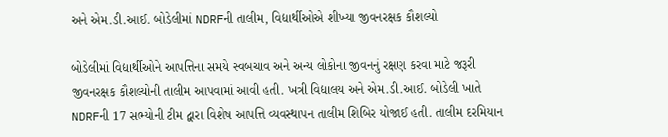અને એમ.ડી.આઈ. બોડેલીમાં NDRFની તાલીમ, વિદ્યાર્થીઓએ શીખ્યા જીવનરક્ષક કૌશલ્યો

બોડેલીમાં વિદ્યાર્થીઓને આપત્તિના સમયે સ્વબચાવ અને અન્ય લોકોના જીવનનું રક્ષણ કરવા માટે જરૂરી જીવનરક્ષક કૌશલ્યોની તાલીમ આપવામાં આવી હતી. ખત્રી વિદ્યાલય અને એમ.ડી.આઈ. બોડેલી ખાતે NDRFની 17 સભ્યોની ટીમ દ્વારા વિશેષ આપત્તિ વ્યવસ્થાપન તાલીમ શિબિર યોજાઈ હતી. તાલીમ દરમિયાન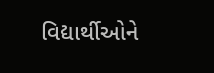વિદ્યાર્થીઓને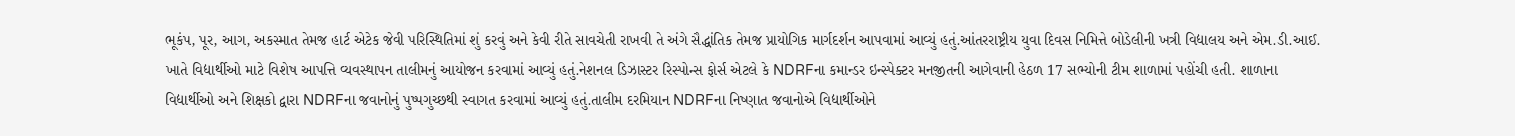ભૂકંપ, પૂર, આગ, અકસ્માત તેમજ હાર્ટ એટેક જેવી પરિસ્થિતિમાં શું કરવું અને કેવી રીતે સાવચેતી રાખવી તે અંગે સૈદ્ધાંતિક તેમજ પ્રાયોગિક માર્ગદર્શન આપવામાં આવ્યું હતું.આંતરરાષ્ટ્રીય યુવા દિવસ નિમિત્તે બોડેલીની ખત્રી વિદ્યાલય અને એમ.ડી.આઈ. ખાતે વિદ્યાર્થીઓ માટે વિશેષ આપત્તિ વ્યવસ્થાપન તાલીમનું આયોજન કરવામાં આવ્યું હતું.નેશનલ ડિઝાસ્ટર રિસ્પોન્સ ફોર્સ એટલે કે NDRFના કમાન્ડર ઇન્સ્પેક્ટર મનજીતની આગેવાની હેઠળ 17 સભ્યોની ટીમ શાળામાં પહોંચી હતી. શાળાના વિદ્યાર્થીઓ અને શિક્ષકો દ્વારા NDRFના જવાનોનું પુષ્પગુચ્છથી સ્વાગત કરવામાં આવ્યું હતું.તાલીમ દરમિયાન NDRFના નિષ્ણાત જવાનોએ વિદ્યાર્થીઓને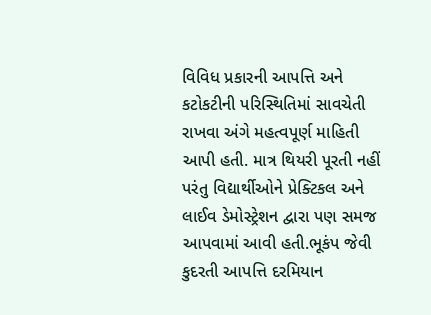વિવિધ પ્રકારની આપત્તિ અને કટોકટીની પરિસ્થિતિમાં સાવચેતી રાખવા અંગે મહત્વપૂર્ણ માહિતી આપી હતી. માત્ર થિયરી પૂરતી નહીં પરંતુ વિદ્યાર્થીઓને પ્રેક્ટિકલ અને લાઈવ ડેમોસ્ટ્રેશન દ્વારા પણ સમજ આપવામાં આવી હતી.ભૂકંપ જેવી કુદરતી આપત્તિ દરમિયાન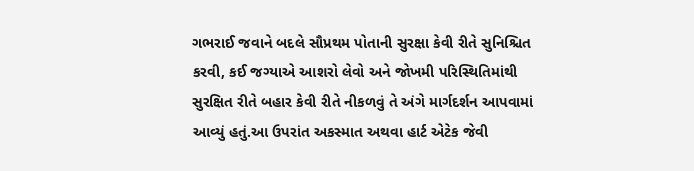ગભરાઈ જવાને બદલે સૌપ્રથમ પોતાની સુરક્ષા કેવી રીતે સુનિશ્ચિત કરવી, કઈ જગ્યાએ આશરો લેવો અને જોખમી પરિસ્થિતિમાંથી સુરક્ષિત રીતે બહાર કેવી રીતે નીકળવું તે અંગે માર્ગદર્શન આપવામાં આવ્યું હતું.આ ઉપરાંત અકસ્માત અથવા હાર્ટ એટેક જેવી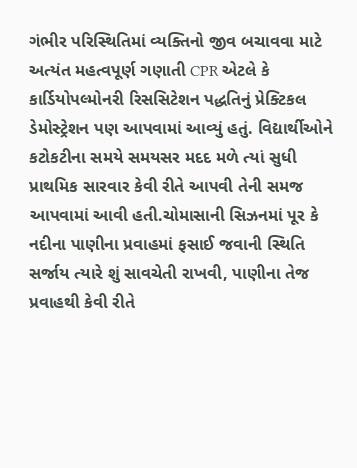ગંભીર પરિસ્થિતિમાં વ્યક્તિનો જીવ બચાવવા માટે અત્યંત મહત્વપૂર્ણ ગણાતી CPR એટલે કે કાર્ડિયોપલ્મોનરી રિસસિટેશન પદ્ધતિનું પ્રેક્ટિકલ ડેમોસ્ટ્રેશન પણ આપવામાં આવ્યું હતું. વિદ્યાર્થીઓને કટોકટીના સમયે સમયસર મદદ મળે ત્યાં સુધી પ્રાથમિક સારવાર કેવી રીતે આપવી તેની સમજ આપવામાં આવી હતી.ચોમાસાની સિઝનમાં પૂર કે નદીના પાણીના પ્રવાહમાં ફસાઈ જવાની સ્થિતિ સર્જાય ત્યારે શું સાવચેતી રાખવી, પાણીના તેજ પ્રવાહથી કેવી રીતે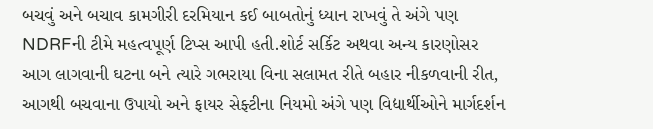બચવું અને બચાવ કામગીરી દરમિયાન કઈ બાબતોનું ધ્યાન રાખવું તે અંગે પણ NDRFની ટીમે મહત્વપૂર્ણ ટિપ્સ આપી હતી.શોર્ટ સર્કિટ અથવા અન્ય કારણોસર આગ લાગવાની ઘટના બને ત્યારે ગભરાયા વિના સલામત રીતે બહાર નીકળવાની રીત, આગથી બચવાના ઉપાયો અને ફાયર સેફ્ટીના નિયમો અંગે પણ વિદ્યાર્થીઓને માર્ગદર્શન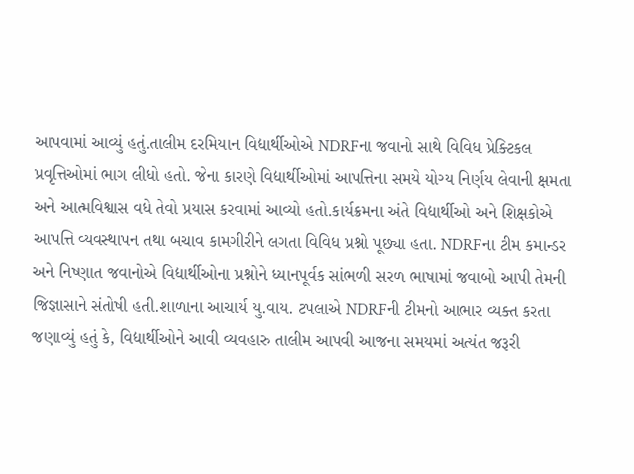આપવામાં આવ્યું હતું.તાલીમ દરમિયાન વિદ્યાર્થીઓએ NDRFના જવાનો સાથે વિવિધ પ્રેક્ટિકલ પ્રવૃત્તિઓમાં ભાગ લીધો હતો. જેના કારણે વિદ્યાર્થીઓમાં આપત્તિના સમયે યોગ્ય નિર્ણય લેવાની ક્ષમતા અને આત્મવિશ્વાસ વધે તેવો પ્રયાસ કરવામાં આવ્યો હતો.કાર્યક્રમના અંતે વિદ્યાર્થીઓ અને શિક્ષકોએ આપત્તિ વ્યવસ્થાપન તથા બચાવ કામગીરીને લગતા વિવિધ પ્રશ્નો પૂછ્યા હતા. NDRFના ટીમ કમાન્ડર અને નિષ્ણાત જવાનોએ વિદ્યાર્થીઓના પ્રશ્નોને ધ્યાનપૂર્વક સાંભળી સરળ ભાષામાં જવાબો આપી તેમની જિજ્ઞાસાને સંતોષી હતી.શાળાના આચાર્ય યુ.વાય. ટપલાએ NDRFની ટીમનો આભાર વ્યક્ત કરતા જણાવ્યું હતું કે, વિદ્યાર્થીઓને આવી વ્યવહારુ તાલીમ આપવી આજના સમયમાં અત્યંત જરૂરી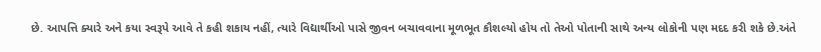છે. આપત્તિ ક્યારે અને કયા સ્વરૂપે આવે તે કહી શકાય નહીં, ત્યારે વિદ્યાર્થીઓ પાસે જીવન બચાવવાના મૂળભૂત કૌશલ્યો હોય તો તેઓ પોતાની સાથે અન્ય લોકોની પણ મદદ કરી શકે છે.અંતે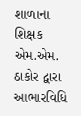શાળાના શિક્ષક એમ.એમ. ઠાકોર દ્વારા આભારવિધિ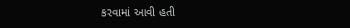કરવામાં આવી હતી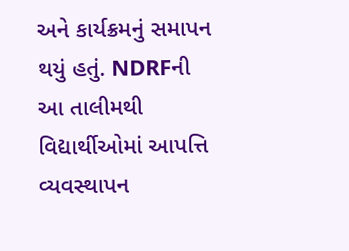અને કાર્યક્રમનું સમાપન થયું હતું. NDRFની આ તાલીમથી વિદ્યાર્થીઓમાં આપત્તિ વ્યવસ્થાપન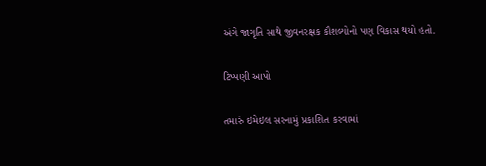અંગે જાગૃતિ સાથે જીવનરક્ષક કૌશલ્યોનો પણ વિકાસ થયો હતો.

ટિપ્પણી આપો

તમારું ઇમેઇલ સરનામું પ્રકાશિત કરવામાં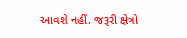આવશે નહીં. જરૂરી ક્ષેત્રો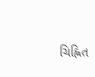ચિહ્નિત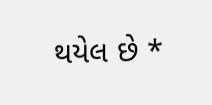થયેલ છે *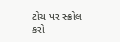ટોચ પર સ્ક્રોલ કરો